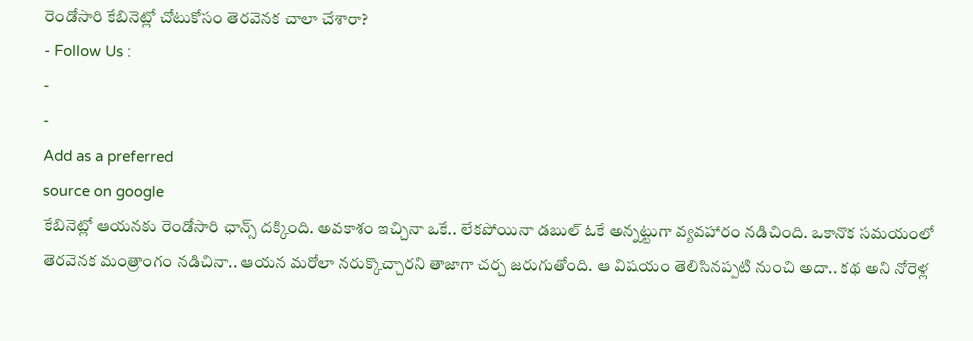రెండోసారి కేబినెట్లో చోటుకోసం తెరవెనక చాలా చేశారా?
- Follow Us :
-
-
Add as a preferred
source on google
కేబినెట్లో ఆయనకు రెండోసారి ఛాన్స్ దక్కింది. అవకాశం ఇచ్చినా ఒకే.. లేకపోయినా డబుల్ ఓకే అన్నట్టుగా వ్యవహారం నడిచింది. ఒకానొక సమయంలో తెరవెనక మంత్రాంగం నడిచినా.. ఆయన మరోలా నరుక్కొచ్చారని తాజాగా చర్చ జరుగుతోంది. ఆ విషయం తెలిసినప్పటి నుంచి అదా.. కథ అని నోరెళ్ల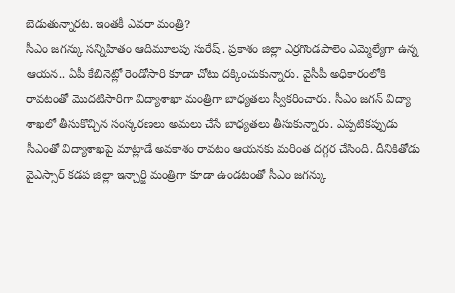బెడుతున్నారట. ఇంతకీ ఎవరా మంత్రి?
సీఎం జగన్కు సన్నిహితం ఆదిమూలపు సురేష్. ప్రకాశం జిల్లా ఎర్రగొండపాలెం ఎమ్మెల్యేగా ఉన్న ఆయన.. ఏపీ కేబినెట్లో రెండోసారి కూడా చోటు దక్కించుకున్నారు. వైసీపీ అధికారంలోకి రావటంతో మొదటిసారిగా విద్యాశాఖా మంత్రిగా బాధ్యతలు స్వీకరించారు. సీఎం జగన్ విద్యా శాఖలో తీసుకొచ్చిన సంస్కరణలు అమలు చేసే బాధ్యతలు తీసుకున్నారు. ఎప్పటికప్పుడు సీఎంతో విద్యాశాఖపై మాట్లాడే అవకాశం రావటం ఆయనకు మరింత దగ్గర చేసింది. దీనికితోడు వైఎస్సార్ కడప జిల్లా ఇన్చార్జి మంత్రిగా కూడా ఉండటంతో సీఎం జగన్కు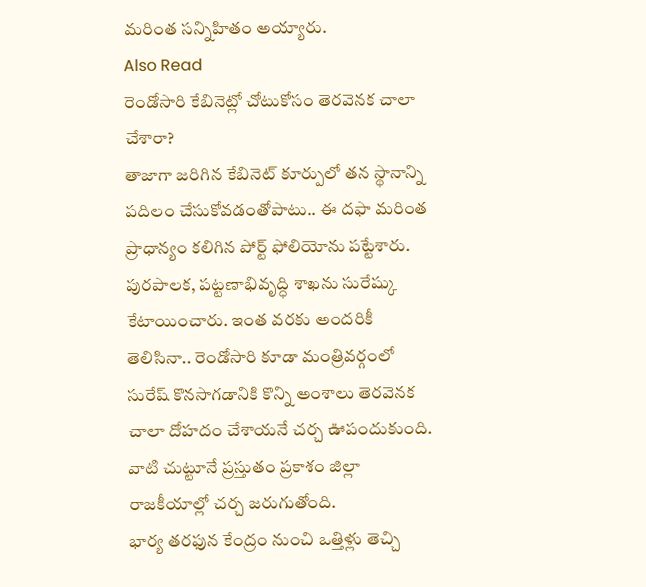మరింత సన్నిహితం అయ్యారు.
Also Read
రెండోసారి కేబినెట్లో చోటుకోసం తెరవెనక చాలా చేశారా?
తాజాగా జరిగిన కేబినెట్ కూర్పులో తన స్థానాన్ని పదిలం చేసుకోవడంతోపాటు.. ఈ దఫా మరింత ప్రాధాన్యం కలిగిన పోర్ట్ ఫోలియోను పట్టేశారు. పురపాలక, పట్టణాభివృద్ధి శాఖను సురేష్కు కేటాయించారు. ఇంత వరకు అందరికీ తెలిసినా.. రెండోసారి కూడా మంత్రివర్గంలో సురేష్ కొనసాగడానికి కొన్ని అంశాలు తెరవెనక చాలా దోహదం చేశాయనే చర్చ ఊపందుకుంది. వాటి చుట్టూనే ప్రస్తుతం ప్రకాశం జిల్లా రాజకీయాల్లో చర్చ జరుగుతోంది.
భార్య తరఫున కేంద్రం నుంచి ఒత్తిళ్లు తెచ్చి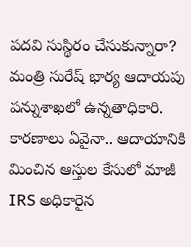పదవి సుస్థిరం చేసుకున్నారా?
మంత్రి సురేష్ భార్య ఆదాయపు పన్నుశాఖలో ఉన్నతాధికారి. కారణాలు ఏవైనా.. ఆదాయానికి మించిన ఆస్తుల కేసులో మాజీ IRS అధికారైన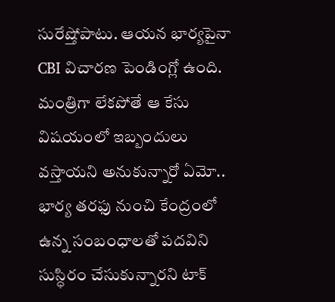సురేష్తోపాటు. ఆయన భార్యపైనా CBI విచారణ పెండింగ్లో ఉంది. మంత్రిగా లేకపోతే ఆ కేసు విషయంలో ఇబ్బందులు వస్తాయని అనుకున్నారో ఏమో.. భార్య తరఫు నుంచి కేంద్రంలో ఉన్న సంబంధాలతో పదవిని సుస్ధిరం చేసుకున్నారని టాక్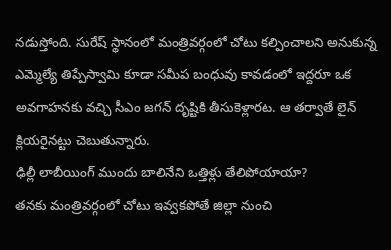నడుస్తోంది. సురేష్ స్థానంలో మంత్రివర్గంలో చోటు కల్పించాలని అనుకున్న ఎమ్మెల్యే తిప్పేస్వామి కూడా సమీప బంధువు కావడంలో ఇద్దరూ ఒక అవగాహనకు వచ్చి సీఎం జగన్ దృష్టికి తీసుకెళ్లారట. ఆ తర్వాతే లైన్ క్లియరైనట్టు చెబుతున్నారు.
ఢిల్లీ లాబీయింగ్ ముందు బాలినేని ఒత్తిళ్లు తేలిపోయాయా?
తనకు మంత్రివర్గంలో చోటు ఇవ్వకపోతే జిల్లా నుంచి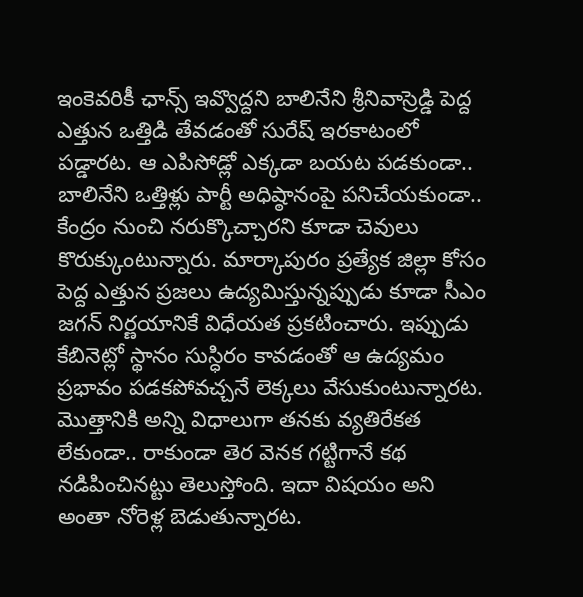ఇంకెవరికీ ఛాన్స్ ఇవ్వొద్దని బాలినేని శ్రీనివాస్రెడ్డి పెద్ద ఎత్తున ఒత్తిడి తేవడంతో సురేష్ ఇరకాటంలో పడ్డారట. ఆ ఎపిసోడ్లో ఎక్కడా బయట పడకుండా.. బాలినేని ఒత్తిళ్లు పార్టీ అధిష్ఠానంపై పనిచేయకుండా.. కేంద్రం నుంచి నరుక్కొచ్చారని కూడా చెవులు కొరుక్కుంటున్నారు. మార్కాపురం ప్రత్యేక జిల్లా కోసం పెద్ద ఎత్తున ప్రజలు ఉద్యమిస్తున్నప్పుడు కూడా సీఎం జగన్ నిర్ణయానికే విధేయత ప్రకటించారు. ఇప్పుడు కేబినెట్లో స్థానం సుస్ధిరం కావడంతో ఆ ఉద్యమం ప్రభావం పడకపోవచ్చనే లెక్కలు వేసుకుంటున్నారట. మొత్తానికి అన్ని విధాలుగా తనకు వ్యతిరేకత లేకుండా.. రాకుండా తెర వెనక గట్టిగానే కథ నడిపించినట్టు తెలుస్తోంది. ఇదా విషయం అని అంతా నోరెళ్ల బెడుతున్నారట.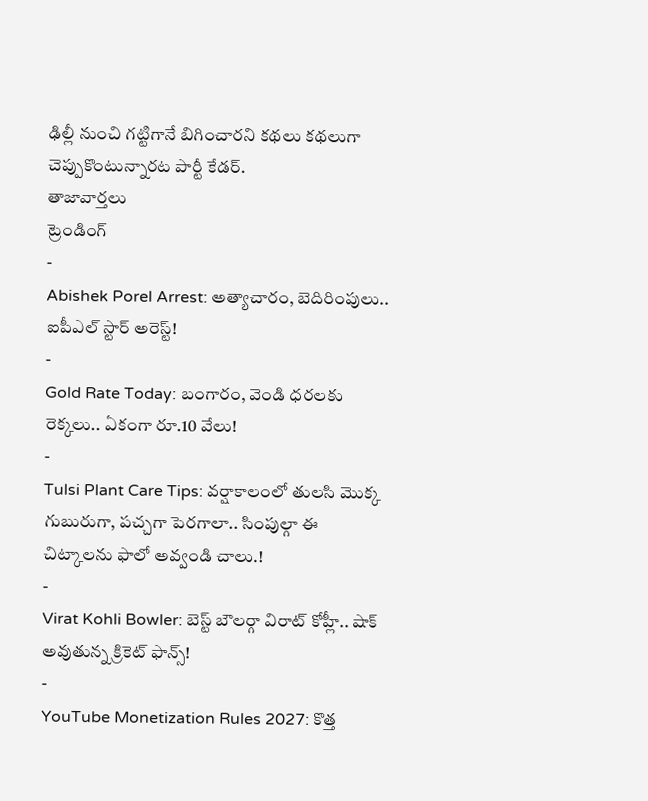ఢిల్లీ నుంచి గట్టిగానే బిగించారని కథలు కథలుగా చెప్పుకొంటున్నారట పార్టీ కేడర్.
తాజావార్తలు
ట్రెండింగ్
-
Abishek Porel Arrest: అత్యాచారం, బెదిరింపులు.. ఐపీఎల్ స్టార్ అరెస్ట్!
-
Gold Rate Today: బంగారం, వెండి ధరలకు రెక్కలు.. ఏకంగా రూ.10 వేలు!
-
Tulsi Plant Care Tips: వర్షాకాలంలో తులసి మొక్క గుబురుగా, పచ్చగా పెరగాలా.. సింపుల్గా ఈ చిట్కాలను ఫాలో అవ్వండి చాలు.!
-
Virat Kohli Bowler: బెస్ట్ బౌలర్గా విరాట్ కోహ్లీ.. షాక్ అవుతున్న క్రికెట్ ఫాన్స్!
-
YouTube Monetization Rules 2027: కొత్త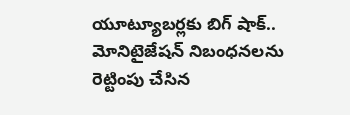యూట్యూబర్లకు బిగ్ షాక్.. మోనిటైజేషన్ నిబంధనలను రెట్టింపు చేసిన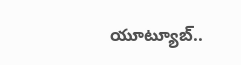యూట్యూబ్..